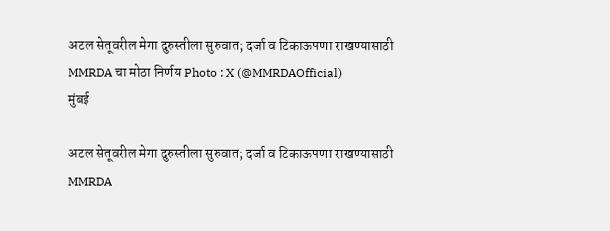अटल सेतूवरील मेगा दुरुस्तीला सुरुवात; दर्जा व टिकाऊपणा राखण्यासाठी MMRDA चा मोठा निर्णय Photo : X (@MMRDAOfficial)
मुंबई

अटल सेतूवरील मेगा दुरुस्तीला सुरुवात; दर्जा व टिकाऊपणा राखण्यासाठी MMRDA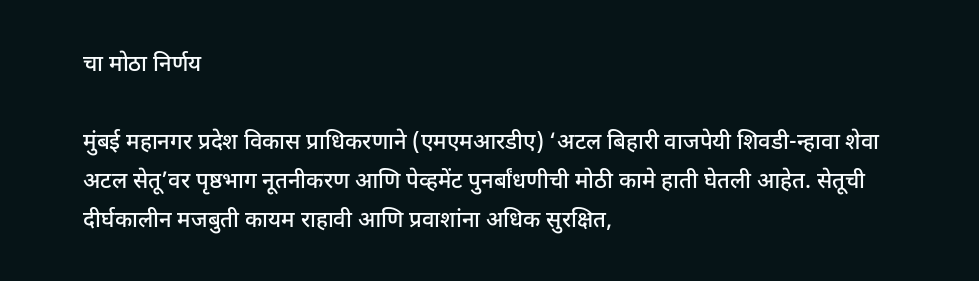चा मोठा निर्णय

मुंबई महानगर प्रदेश विकास प्राधिकरणाने (एमएमआरडीए) ‘अटल बिहारी वाजपेयी शिवडी-न्हावा शेवा अटल सेतू’वर पृष्ठभाग नूतनीकरण आणि पेव्हमेंट पुनर्बांधणीची मोठी कामे हाती घेतली आहेत. सेतूची दीर्घकालीन मजबुती कायम राहावी आणि प्रवाशांना अधिक सुरक्षित,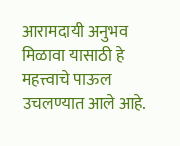आरामदायी अनुभव मिळावा यासाठी हे महत्त्वाचे पाऊल उचलण्यात आले आहे.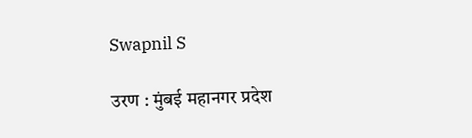Swapnil S

उरण : मुंबई महानगर प्रदेश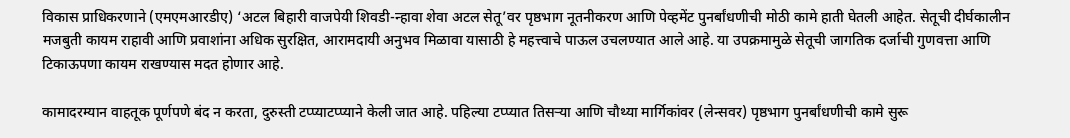विकास प्राधिकरणाने (एमएमआरडीए) ‘अटल बिहारी वाजपेयी शिवडी-न्हावा शेवा अटल सेतू’वर पृष्ठभाग नूतनीकरण आणि पेव्हमेंट पुनर्बांधणीची मोठी कामे हाती घेतली आहेत. सेतूची दीर्घकालीन मजबुती कायम राहावी आणि प्रवाशांना अधिक सुरक्षित, आरामदायी अनुभव मिळावा यासाठी हे महत्त्वाचे पाऊल उचलण्यात आले आहे. या उपक्रमामुळे सेतूची जागतिक दर्जाची गुणवत्ता आणि टिकाऊपणा कायम राखण्यास मदत होणार आहे.

कामादरम्यान वाहतूक पूर्णपणे बंद न करता, दुरुस्ती टप्प्याटप्प्याने केली जात आहे. पहिल्या टप्प्यात तिसऱ्या आणि चौथ्या मार्गिकांवर (लेन्सवर) पृष्ठभाग पुनर्बांधणीची कामे सुरू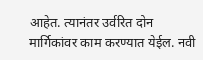आहेत. त्यानंतर उर्वरित दोन मार्गिकांवर काम करण्यात येईल. नवी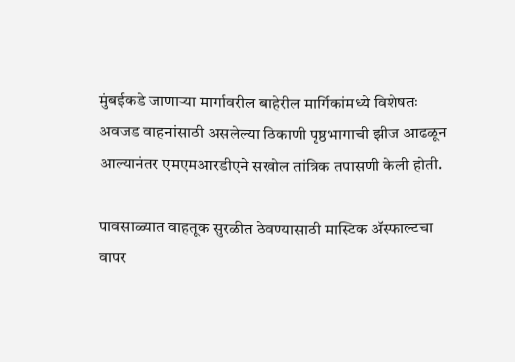मुंबईकडे जाणाऱ्या मार्गावरील बाहेरील मार्गिकांमध्ये विशेषतः अवजड वाहनांसाठी असलेल्या ठिकाणी पृष्ठभागाची झीज आढळून आल्यानंतर एमएमआरडीएने सखोल तांत्रिक तपासणी केली होती.

पावसाळ्यात वाहतूक सुरळीत ठेवण्यासाठी मास्टिक ॲस्फाल्टचा वापर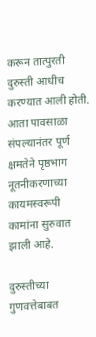करून तात्पुरती दुरुस्ती आधीच करण्यात आली होती. आता पावसाळा संपल्यानंतर पूर्ण क्षमतेने पृष्ठभाग नूतनीकरणाच्या कायमस्वरूपी कामांना सुरुवात झाली आहे.

दुरुस्तीच्या गुणवत्तेबाबत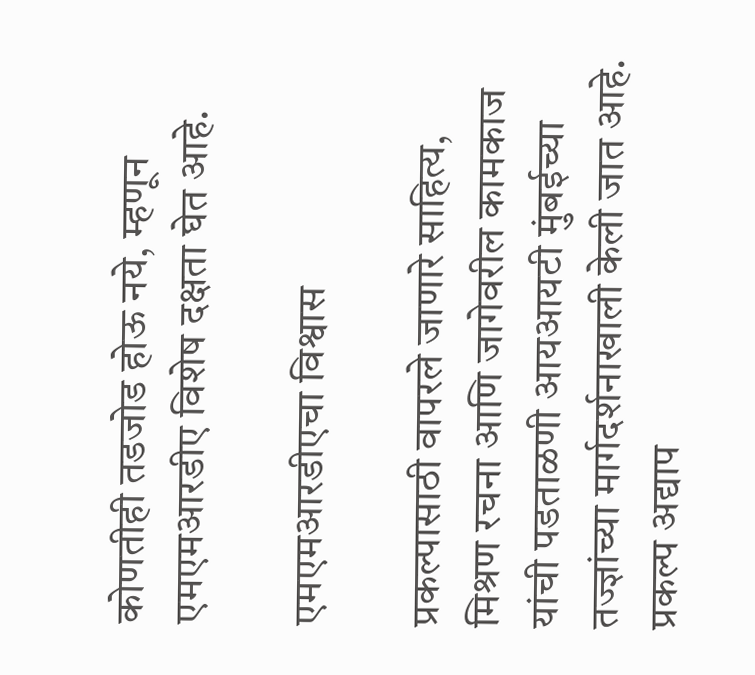कोणतीही तडजोड होऊ नये, म्हणून एमएमआरडीए विशेष दक्षता घेत आहे.

एमएमआरडीएचा विश्वास

प्रकल्पासाठी वापरले जाणारे साहित्य, मिश्रण रचना आणि जागेवरील कामकाज यांची पडताळणी आयआयटी मुंबईच्या तज्ज्ञांच्या मार्गदर्शनाखाली केली जात आहे. प्रकल्प अद्याप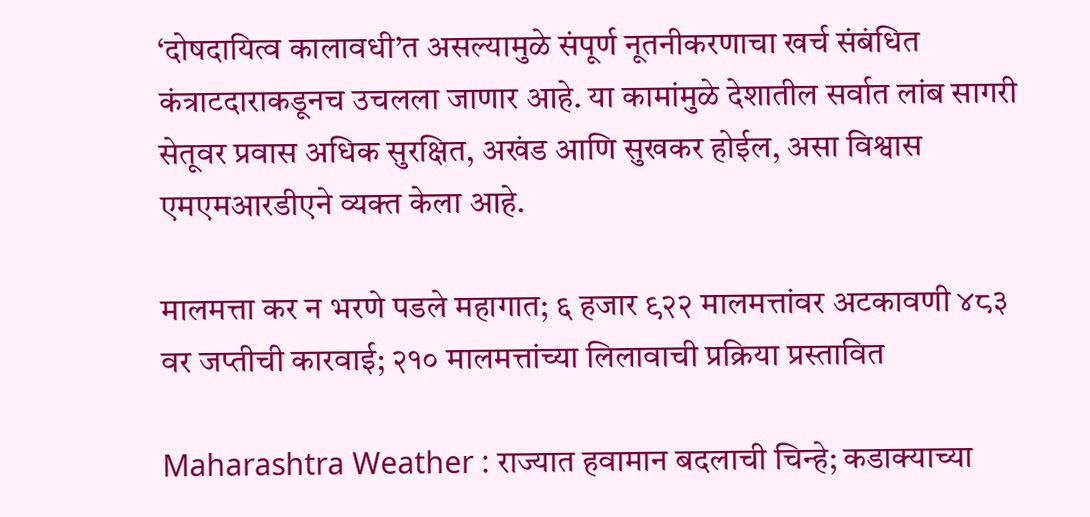‘दोषदायित्व कालावधी’त असल्यामुळे संपूर्ण नूतनीकरणाचा खर्च संबंधित कंत्राटदाराकडूनच उचलला जाणार आहे. या कामांमुळे देशातील सर्वात लांब सागरी सेतूवर प्रवास अधिक सुरक्षित, अखंड आणि सुखकर होईल, असा विश्वास एमएमआरडीएने व्यक्त केला आहे.

मालमत्ता कर न भरणे पडले महागात; ६ हजार ९२२ मालमत्तांवर अटकावणी ४८३ वर जप्तीची कारवाई; २१० मालमत्तांच्या लिलावाची प्रक्रिया प्रस्तावित

Maharashtra Weather : राज्यात हवामान बदलाची चिन्हे; कडाक्याच्या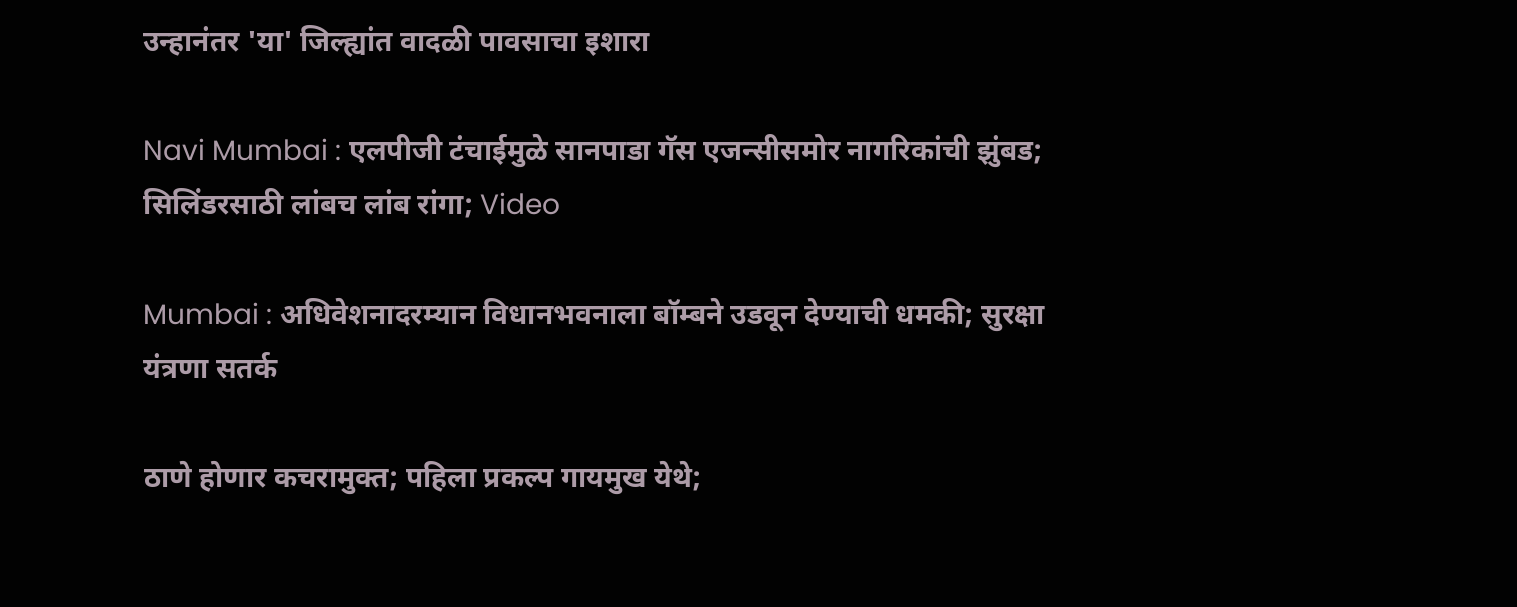उन्हानंतर 'या' जिल्ह्यांत वादळी पावसाचा इशारा

Navi Mumbai : एलपीजी टंचाईमुळे सानपाडा गॅस एजन्सीसमोर नागरिकांची झुंबड; सिलिंडरसाठी लांबच लांब रांगा; Video

Mumbai : अधिवेशनादरम्यान विधानभवनाला बॉम्बने उडवून देण्याची धमकी; सुरक्षा यंत्रणा सतर्क

ठाणे होणार कचरामुक्त; पहिला प्रकल्प गायमुख येथे;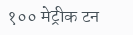१०० मेट्रीक टन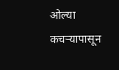ओल्या कचऱ्यापासून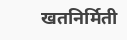खतनिर्मिती